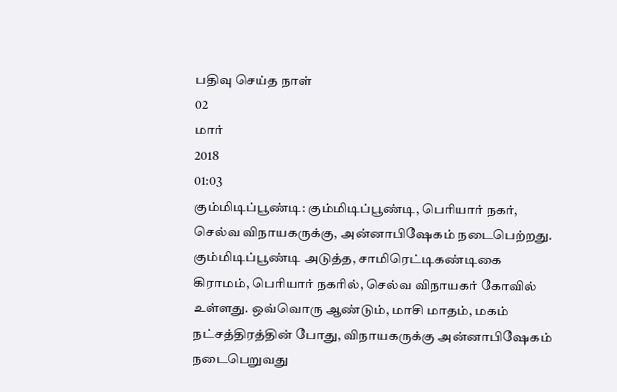பதிவு செய்த நாள்
02
மார்
2018
01:03
கும்மிடிப்பூண்டி: கும்மிடிப்பூண்டி, பெரியார் நகர், செல்வ விநாயகருக்கு, அன்னாபிஷேகம் நடைபெற்றது. கும்மிடிப்பூண்டி அடுத்த, சாமிரெட்டிகண்டிகை கிராமம், பெரியார் நகரில், செல்வ விநாயகர் கோவில் உள்ளது. ஒவ்வொரு ஆண்டும், மாசி மாதம், மகம் நட்சத்திரத்தின் போது, விநாயகருக்கு அன்னாபிஷேகம் நடைபெறுவது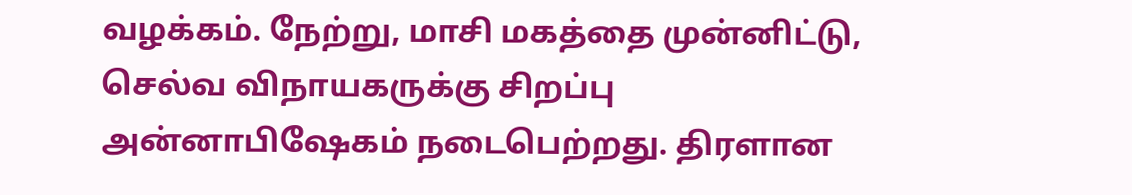வழக்கம். நேற்று, மாசி மகத்தை முன்னிட்டு, செல்வ விநாயகருக்கு சிறப்பு அன்னாபிஷேகம் நடைபெற்றது. திரளான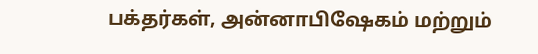பக்தர்கள், அன்னாபிஷேகம் மற்றும்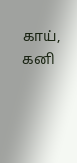காய், கனி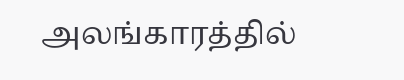அலங்காரத்தில்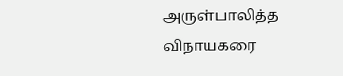அருள்பாலித்த விநாயகரை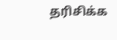தரிசிக்க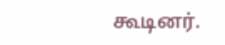கூடினர்.